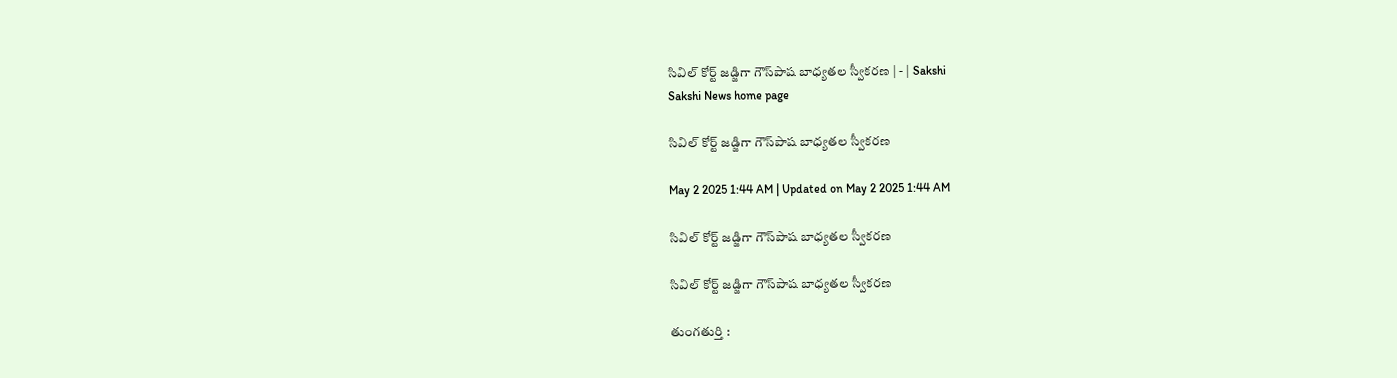సివిల్‌ కోర్ట్‌ జడ్జిగా గౌస్‌పాష బాధ్యతల స్వీకరణ | - | Sakshi
Sakshi News home page

సివిల్‌ కోర్ట్‌ జడ్జిగా గౌస్‌పాష బాధ్యతల స్వీకరణ

May 2 2025 1:44 AM | Updated on May 2 2025 1:44 AM

సివిల్‌ కోర్ట్‌ జడ్జిగా గౌస్‌పాష బాధ్యతల స్వీకరణ

సివిల్‌ కోర్ట్‌ జడ్జిగా గౌస్‌పాష బాధ్యతల స్వీకరణ

తుంగతుర్తి :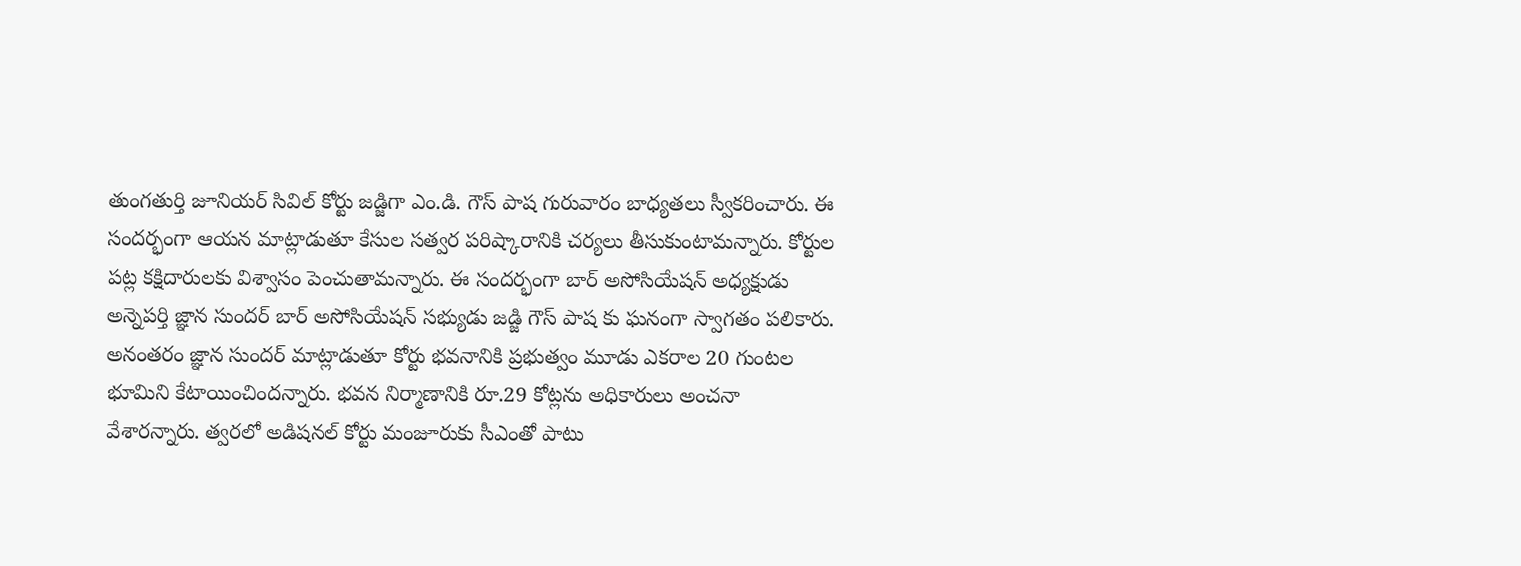తుంగతుర్తి జూనియర్‌ సివిల్‌ కోర్టు జడ్జిగా ఎం.డి. గౌస్‌ పాష గురువారం బాధ్యతలు స్వీకరించారు. ఈ సందర్భంగా ఆయన మాట్లాడుతూ కేసుల సత్వర పరిష్కారానికి చర్యలు తీసుకుంటామన్నారు. కోర్టుల పట్ల కక్షిదారులకు విశ్వాసం పెంచుతామన్నారు. ఈ సందర్భంగా బార్‌ అసోసియేషన్‌ అధ్యక్షుడు అన్నెపర్తి జ్ఞాన సుందర్‌ బార్‌ అసోసియేషన్‌ సభ్యుడు జడ్జి గౌస్‌ పాష కు ఘనంగా స్వాగతం పలికారు. అనంతరం జ్ఞాన సుందర్‌ మాట్లాడుతూ కోర్టు భవనానికి ప్రభుత్వం మూడు ఎకరాల 20 గుంటల భూమిని కేటాయించిందన్నారు. భవన నిర్మాణానికి రూ.29 కోట్లను అధికారులు అంచనా వేశారన్నారు. త్వరలో అడిషనల్‌ కోర్టు మంజూరుకు సీఎంతో పాటు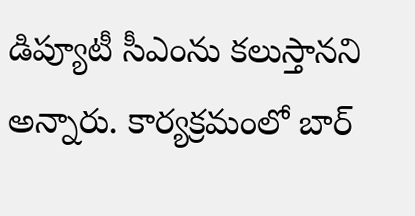డిప్యూటీ సీఎంను కలుస్తానని అన్నారు. కార్యక్రమంలో బార్‌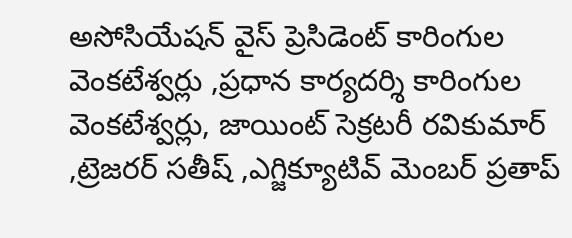అసోసియేషన్‌ వైస్‌ ప్రెసిడెంట్‌ కారింగుల వెంకటేశ్వర్లు ,ప్రధాన కార్యదర్శి కారింగుల వెంకటేశ్వర్లు, జాయింట్‌ సెక్రటరీ రవికుమార్‌ ,ట్రెజరర్‌ సతీష్‌ ,ఎగ్జిక్యూటివ్‌ మెంబర్‌ ప్రతాప్‌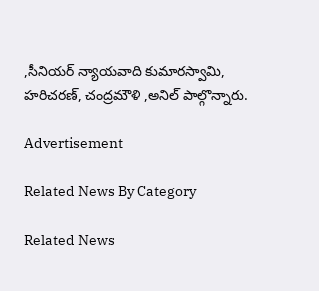,సీనియర్‌ న్యాయవాది కుమారస్వామి, హరిచరణ్‌, చంద్రమౌళి ,అనిల్‌ పాల్గొన్నారు.

Advertisement

Related News By Category

Related News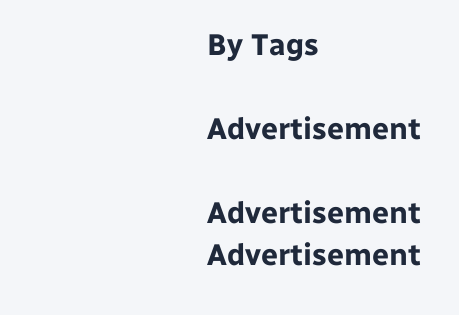By Tags

Advertisement

Advertisement
Advertisement